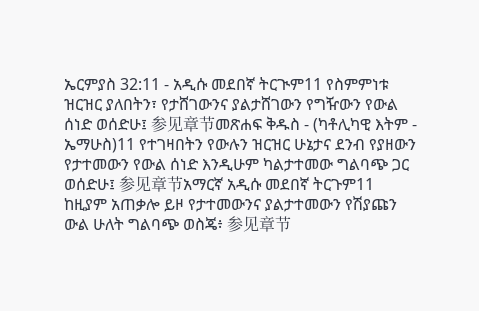ኤርምያስ 32:11 - አዲሱ መደበኛ ትርጒም11 የስምምነቱ ዝርዝር ያለበትን፣ የታሸገውንና ያልታሸገውን የግዥውን የውል ሰነድ ወሰድሁ፤ 参见章节መጽሐፍ ቅዱስ - (ካቶሊካዊ እትም - ኤማሁስ)11 የተገዛበትን የውሉን ዝርዝር ሁኔታና ደንብ የያዘውን የታተመውን የውል ሰነድ እንዲሁም ካልታተመው ግልባጭ ጋር ወሰድሁ፤ 参见章节አማርኛ አዲሱ መደበኛ ትርጉም11 ከዚያም አጠቃሎ ይዞ የታተመውንና ያልታተመውን የሽያጩን ውል ሁለት ግልባጭ ወስጄ፥ 参见章节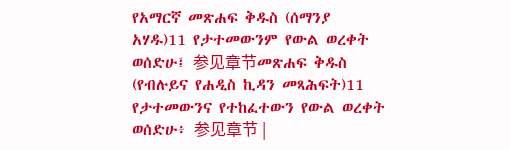የአማርኛ መጽሐፍ ቅዱስ (ሰማንያ አሃዱ)11 የታተመውንም የውል ወረቀት ወሰድሁ፤ 参见章节መጽሐፍ ቅዱስ (የብሉይና የሐዲስ ኪዳን መጻሕፍት)11 የታተመውንና የተከፈተውን የውል ወረቀት ወሰድሁ፥ 参见章节 |